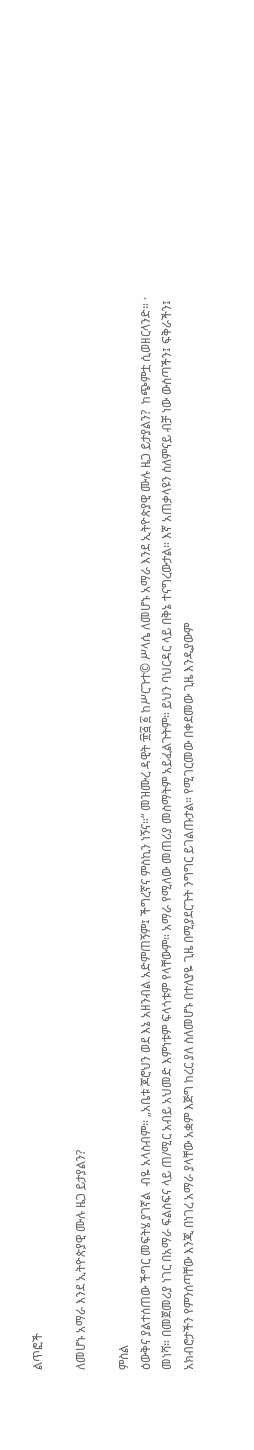ልጥፎች

ለመሆኑ አማራ እንደ ኢትዮጵያዊ ሙሉ ዜጋ ይታያልን?

ምስል
ዕውቅና ያልተሰጠው ችግር መፍትሄ ያገኛል  ብዬ አላስብም። „አቤቱ ጆሮህን ወደ እኔ አዘንብል አድምጠኝም፤ ችግረኛና ምስኪን ነኝና።“ መዝሙረ ዳዊት ፹፭ ፩ ከሥርጉተ© ሥላሴ ለመሆኑ አማራ እንደ ኢትዮጵያዊ ሙሉ ዜጋ ይታያልን?  ከጭምቷ ሲወዘርላንድ። ·        መነሻ። በመጀመሪያ ነገር በአማራ ፍልስፍና ላይ ጠ/ሚር አብይ አህመድ እምነቱም ፍላጎቱም የላቸውም። አማራ የሚለው መጠሪያ መስማትም አይፈልጉትም። ይህን ባህርዳር ላይ በቅኔ ተናግረውታል። እኛ አጠቃላዩን ስለምናይ ብቻ ነው ውስጣችን፤ ፍቅራችን፤ አክብሮታችን የምንሰጣቸው እንጂ በነገረ አማራ ያላቸው አቋም እጅግ ከረር ያለ ስለመሆኑ በተለያዬ ጊዜ በሚያደርጉት ንግግር ይገልጡታል። የሚገርመው በቀደመው ጊዜ እንዲያውም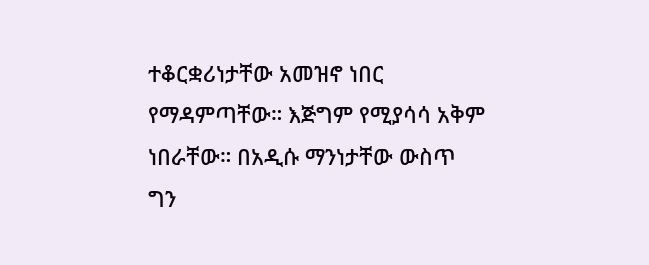ተቆርቋሪነታቸው አመዝኖ ነበር የማዳምጣቸው። እጅግም የሚያሳሳ አቅም ነበራቸው። በአዲሱ ማንነታቸው ውስጥ ግን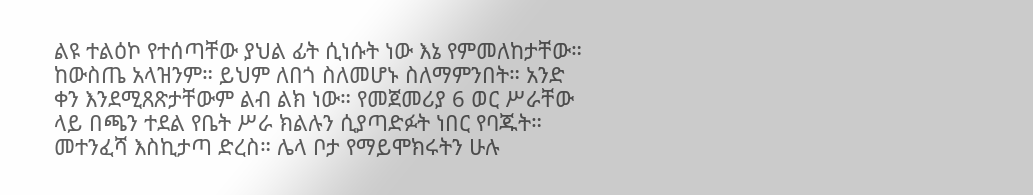ልዩ ተልዕኮ የተሰጣቸው ያህል ፊት ሲነሱት ነው እኔ የምመለከታቸው።  ከውስጤ አላዝንም። ይህም ለበጎ ስለመሆኑ ስለማምንበት። አንድ ቀን እንደሚጸጽታቸውም ልብ ልክ ነው። የመጀመሪያ 6 ወር ሥራቸው ላይ በጫን ተደል የቤት ሥራ ክልሉን ሲያጣድፉት ነበር የባጁት። መተንፈሻ እስኪታጣ ድረስ። ሌላ ቦታ የማይሞክሩትን ሁሉ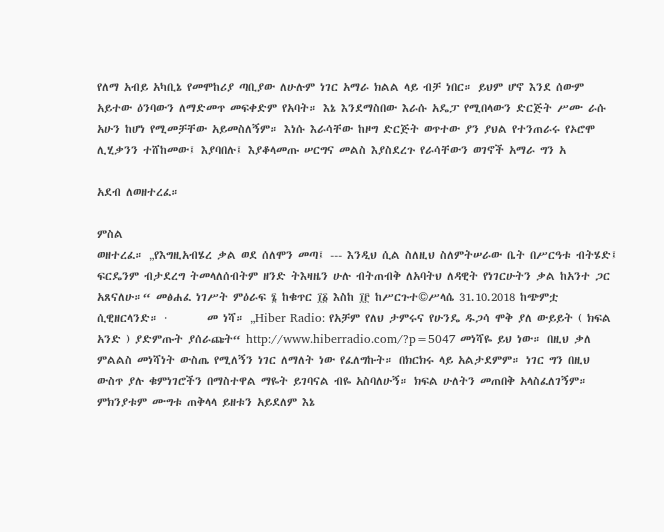የለማ አብይ አካቢኔ የመሞከሪያ ጣቢያው ለሁሉም ነገር አማራ ክልል ላይ ብቻ ነበር። ይህም ሆኖ እንደ ሰውም አይተው ዕንባውን ለማድመጥ መፍቀድም የአባት። እኔ እንደማስበው እራሱ አዴፓ የሚበላውን ድርጅት ሥሙ ራሱ አሁን ከሆነ የሚመቻቸው አይመስለኝም። እነሱ እራሳቸው ከዞግ ድርጅት ወጥተው ያን ያህል የተንጠራሩ የኦሮሞ ሊሂቃንን ተሸከመው፤ እያባበሉ፤ እያቆላመጡ ሠርግና መልስ እያስደረጉ የራሳቸውን ወገኖች አማራ ግን አ

አደብ ለወዘተረፈ።

ምስል
ወዘተረፈ። „የእግዚአብሄረ ቃል ወደ ሰለሞን መጣ፤ --- እንዲህ ሲል ስለዚህ ስለምትሠራው ቤት በሥርዓቱ ብትሄድ፤ ፍርዴንም ብታደረግ ትመላለሰብትም ዘንድ ትእዛዜን ሁሉ ብትጠብቅ ለአባትህ ለዳዊት የነገርሁትን ቃል ከአንተ ጋር አጸናለሁ።“ መፅሐፈ ነገሥት ምዕራፍ ፮ ከቁጥር ፲፩ እስከ ፲፫ ከሥርጉተ©ሥላሴ 31.10.2018 ከጭምቷ ሲዊዘርላንድ። ·        መ ነሻ። „Hiber Radio: የአቻም የለህ ታምሩና የሁንዴ ዱጋሳ ሞቅ ያለ ውይይት ( ክፍል አንድ ) ያድምጡት ያሰራጩት“ http://www.hiberradio.com/?p=5047 መነሻዬ ይህ ነው። በዚህ ቃለ ምልልስ መነሻነት ውስጤ የሚለኝን ነገር ለማለት ነው የፈለግኩት። በክርክሩ ላይ አልታደምም። ነገር ግን በዚህ ውስጥ ያሉ ቁምነገሮችን በማስተዋል ማዬት ይገባናል ብዬ አስባለሁኝ። ክፍል ሁለትን መጠበቅ አላስፈለገኝም። ምክንያቱም ሙግቱ ጠቅላላ ይዘቱን አይደለም እኔ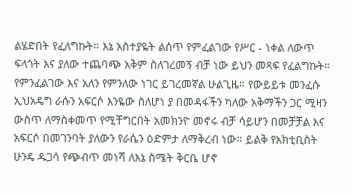ልሄድበት የፈለግኩት። እኔ አስተያዬት ልሰጥ የምፈልገው የሥር - ነቀል ለውጥ ፍላጎት እና ያለው ተጨባጭ አቅም ስለገረመኝ ብቻ ነው ይህን መጻፍ የፈልግኩት። የምንፈልገው እና አለን የምንለው ነገር ይገረመኛል ሁልጊዜ። የውይይቱ መንፈሱ ኢህአዴግ ራሱን አፍርሶ እንዬው ስለሆነ ያ በመዳፋችን ካለው አቅማችን ጋር ሚዛን ውስጥ ለማስቀመጥ የሚቸግርበት አመክንዮ መኖሩ ብቻ ሳይሆን በመቻቻል እና አፍርሶ በመገንባት ያለውን የራሴን ዕድምታ ለማቅረብ ነው። ይልቅ የአክቲቢስት ሁንዴ ዱጋሳ የጭብጥ መነሻ ለእኔ ስሜት ቅርቤ ሆኖ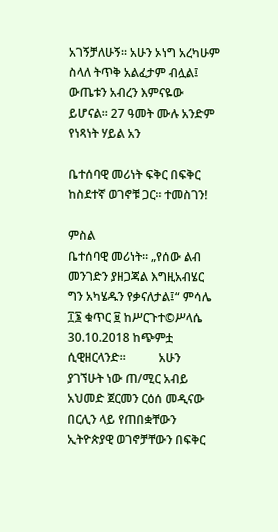አገኝቻለሁኝ። አሁን ኦነግ አረካሁም ስላለ ትጥቅ አልፈታም ብሏል፤ ውጤቱን አብረን እምናዬው ይሆናል። 27 ዓመት ሙሉ አንድም የነጻነት ሃይል አን

ቤተሰባዊ መሪነት ፍቅር በፍቅር ከስደተኛ ወገኖቹ ጋር። ተመስገን!

ምስል
ቤተሰባዊ መሪነት። „የሰው ልብ መንገድን ያዘጋጃል እግዚአብሄር ግን አካሄዱን የቃናለታል፤“ ምሳሌ ፲፮ ቁጥር ፱ ከሥርጉተ©ሥላሴ 30.10.2018 ከጭምቷ ሲዊዘርላንድ።           አሁን ያገኘሁት ነው ጠ/ሚር አብይ አህመድ ጀርመን ርዕሰ መዲናው በርሊን ላይ የጠበቋቸውን ኢትዮጵያዊ ወገኖቻቸውን በፍቅር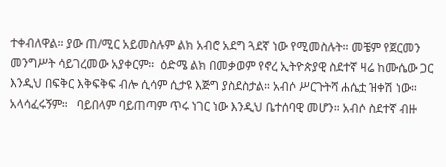ተቀብለዋል። ያው ጠ/ሚር አይመስሉም ልክ አብሮ አደግ ጓደኛ ነው የሚመስሉት። መቼም የጀርመን መንግሥት ሳይገረመው አያቀርም።  ዕድሜ ልክ በመቃወም የኖረ ኢትዮጵያዊ ስደተኛ ዛሬ ከሙሴው ጋር እንዲህ በፍቅር እቅፍቅፍ ብሎ ሲሳም ሲታዩ እጅግ ያስደስታል። አብሶ ሥርጉትሻ ሐሴቷ ዝቀሽ ነው። አላሳፈሩኝም።   ባይበላም ባይጠጣም ጥሩ ነገር ነው እንዲህ ቤተሰባዊ መሆን። አብሶ ስደተኛ ብዙ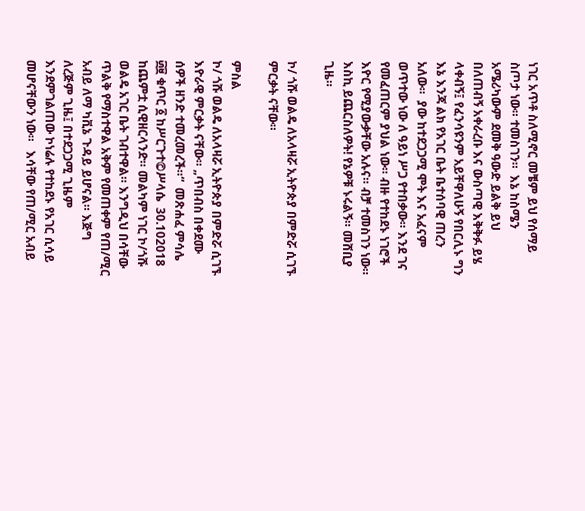ነገር አጥቶ ስለሚኖር መቼም ይህ የሰማይ ስጦታ ነው። ተመስገን።  እኔ ከስሜን አሜሪካውም ደመቅ ዓውድ ይልቅ ይህ በለጠብኝ አቀራረቡ እና ውስጣዊ እቅቅፉ ይሄ ላቀብኝ፤ የፈንሳዩንም አይቸዋለሁኝ የበርሊኑ ግን እኔ እንጃ ልክ የአገር ቤት ቤተሰባዊ ጠረን አለው።  ያው ከተደጋጋሚ ሞት እና አፈናም ወጥተው ነው ለ ዓይነ ሥጋ የተበቃው። እንደ ገና የመፈጠርም ያህል ነው። ብዙ የተከደኑ ነገሮች እዮር የሚያውቃቸው አሉና። ብቻ ተመስገን ነው። እስኪ ይጨርስለዎት! የኔዎቹ ኑሩልኝ። መሸቢያ ጊዜ።

ኮ/ ጎሹ ወልዴ ለአላዛሯ ኢትዮጵያ በምድሯ ሲገኙ ምርቃት ናቸው።

ምስል
ኮ/ ጎሹ ወልዴ ለአላዛሯ ኢትዮጵያ በምድሯ ሲገኙ እዮራዊ ምርቃት ናቸው። „ጥበብስ በቀደሙ ሰዎች ዘንድ ተመረመረች።“  መጽሐፈ ምሳሌ ፴፱ ቁጥር ፩ ከሥርጉተ©ሥላሴ  30.102018 ከጨምቷ ሲዊዘርላንድ። መልካም ነገር ኮ/ጎሹ ወልዴ አገር ቤት ገብተዋል። እንግዲህ በሳቸው ጥልቅ የማስተዋል አቅም የመጠቀም የጠ/ሚር አብይ ለማ ካቪኔ ጉዳይ ይሆናል። እጅግ ለረጅም ጊዜ፤ በተደጋጋሚ ጊዜም እንደምገልጠው ኮነሬሉ የተከደኑ የአገር ሲሳይ መሆናቸውን ነው።   እሳቸው የጠ/ሚር አብይ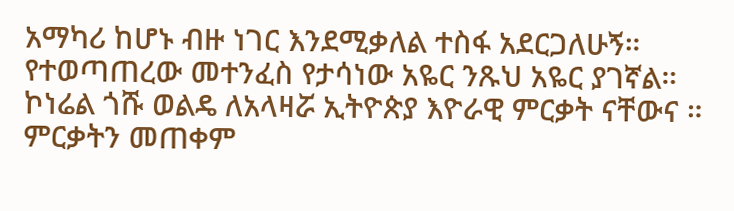አማካሪ ከሆኑ ብዙ ነገር እንደሚቃለል ተስፋ አደርጋለሁኝ። የተወጣጠረው መተንፈስ የታሳነው አዬር ንጹህ አዬር ያገኛል። ኮነሬል ጎሹ ወልዴ ለአላዛሯ ኢትዮጵያ እዮራዊ ምርቃት ናቸውና ።  ምርቃትን መጠቀም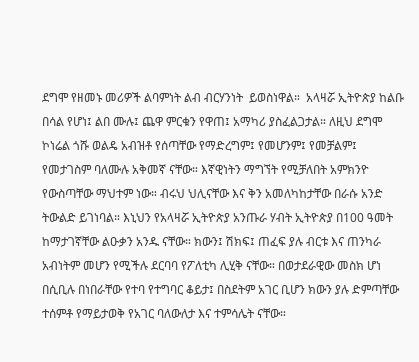ደግሞ የዘመኑ መሪዎች ልባምነት ልብ ብርሃንነት  ይወስነዋል።  አላዛሯ ኢትዮጵያ ከልቡ በሳል የሆነ፤ ልበ ሙሉ፤ ጨዋ ምርቁን የዋጠ፤ አማካሪ ያስፈልጋታል። ለዚህ ደግሞ ኮነሬል ጎሹ ወልዴ አብዝቶ የሰጣቸው የማድረግም፤ የመሆንም፤ የመቻልም፤ የመታገስም ባለሙሉ አቅመኛ ናቸው። እኛዊነትን ማግኘት የሚቻለበት አምክንዮ የውስጣቸው ማህተም ነው። ብሩህ ህሊናቸው እና ቅን አመለካከታቸው በራሱ አንድ ትውልድ ይገነባል። እኒህን የአላዛሯ ኢትዮጵያ አንጡራ ሃብት ኢትዮጵያ በ100 ዓመት ከማታገኛቸው ልዑቃን አንዱ ናቸው። ክውን፤ ሽክፍ፤ ጠፈፍ ያሉ ብርቱ እና ጠንካራ አብነትም መሆን የሚችሉ ደርባባ የፖለቲካ ሊሂቅ ናቸው። በወታደራዊው መስክ ሆነ በሲቢሉ በነበራቸው የተባ የተግባር ቆይታ፤ በስደትም አገር ቢሆን ክውን ያሉ ድምጣቸው ተሰምቶ የማይታወቅ የአገር ባለውለታ እና ተምሳሌት ናቸው።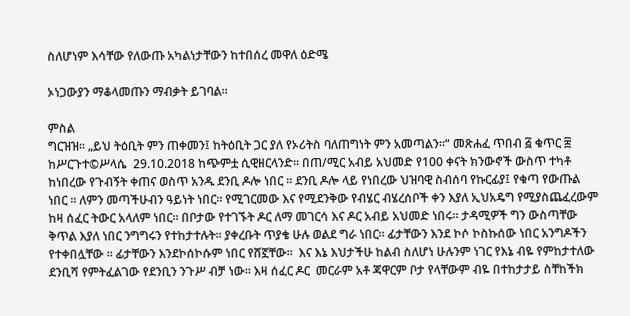ስለሆነም እሳቸው የለውጡ አካልነታቸውን ከተበሰረ መዋለ ዕድሜ

ኦነጋውያን ማቆላመጡን ማብቃት ይገባል።

ምስል
ግርዝዝ። „ይህ ትዕቢት ምን ጠቀመን፤ ከትዕቢት ጋር ያለ የኦሪትስ ባለጠግነት ምን አመጣልን።“ መጽሐፈ ጥበብ ፭ ቁጥር ፰ ከሥርጉተ©ሥላሴ  29.10.2018 ከጭምቷ ሲዊዘርላንድ። በጠ/ሚር አብይ አህመድ የ100 ቀናት ክንውኖች ውስጥ ተካቶ ከነበረው የጉብኝት ቀጠና ወስጥ አንዱ ደንቢ ዶሎ ነበር ። ደንቢ ዶሎ ላይ የነበረው ህዝባዊ ስብሰባ የኩርፊያ፤ የቁጣ የውጡል ነበር ። ለምን መጣችሁብን ዓይነት ነበር። የሚገርመው እና የሚደንቅው የብሄር ብሄረሰቦች ቀን እያለ ኢህአዴግ የሚያስጨፈረውም ከዛ ሰፈር ትውር አላለም ነበር። በቦታው የተገኙት ዶር ለማ መገርሳ እና ዶር አብይ አህመድ ነበሩ። ታዳሚዎች ግን ውስጣቸው ቅጥል እያለ ነበር ንግግሩን የተከታተሉት። ያቀረቡት ጥያቄ ሁሉ ወልደ ግራ ነበር። ፊታቸውን እንደ ኮሶ ኮስኩሰው ነበር አንግዶችን የተቀበሏቸው ። ፊታቸውን እንደኮሰኮሱም ነበር የሸኟቸው።  እና እኔ እህታችሁ ከልብ ስለሆነ ሁሉንም ነገር የእኔ ብዬ የምከታተለው  ደንቢሻ የምትፈልገው የደንቢን ንጉሥ ብቻ ነው። እዛ ሰፈር ዶር  መርራም አቶ ጃዋርም ቦታ የላቸውም ብዬ በተከታታይ ስቸከችክ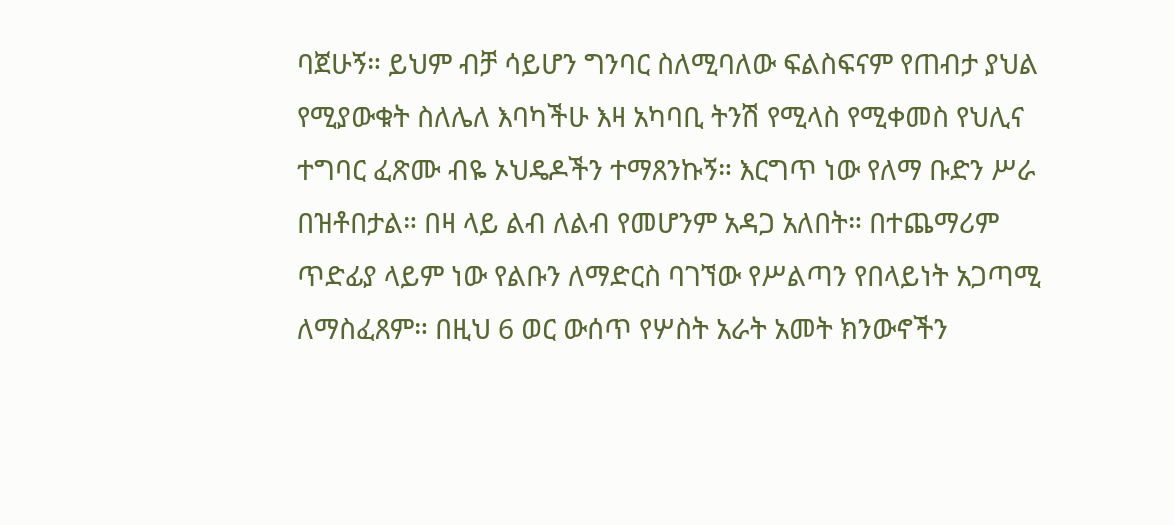ባጀሁኝ። ይህም ብቻ ሳይሆን ግንባር ስለሚባለው ፍልስፍናም የጠብታ ያህል የሚያውቁት ስለሌለ እባካችሁ እዛ አካባቢ ትንሽ የሚላስ የሚቀመስ የህሊና ተግባር ፈጽሙ ብዬ ኦህዴዶችን ተማጸንኩኝ። እርግጥ ነው የለማ ቡድን ሥራ በዝቶበታል። በዛ ላይ ልብ ለልብ የመሆንም አዳጋ አለበት። በተጨማሪም ጥድፊያ ላይም ነው የልቡን ለማድርስ ባገኘው የሥልጣን የበላይነት አጋጣሚ ለማስፈጸም። በዚህ 6 ወር ውሰጥ የሦስት አራት አመት ክንውኖችን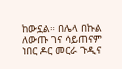ከውኗል። በሌላ በኩል ለውጡ ገና ሳይጠናም ነበር ዶር መርራ ጉዲና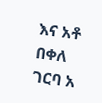እና አቶ በቀለ ገርባ አ